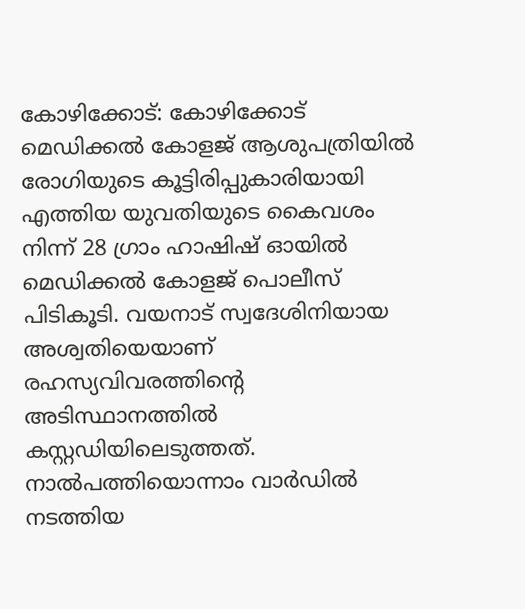കോഴിക്കോട്: കോഴിക്കോട് മെഡിക്കൽ കോളജ് ആശുപത്രിയിൽ രോഗിയുടെ കൂട്ടിരിപ്പുകാരിയായി എത്തിയ യുവതിയുടെ കൈവശം നിന്ന് 28 ഗ്രാം ഹാഷിഷ് ഓയിൽ മെഡിക്കൽ കോളജ് പൊലീസ് പിടികൂടി. വയനാട് സ്വദേശിനിയായ അശ്വതിയെയാണ് രഹസ്യവിവരത്തിന്റെ അടിസ്ഥാനത്തിൽ കസ്റ്റഡിയിലെടുത്തത്.
നാൽപത്തിയൊന്നാം വാർഡിൽ നടത്തിയ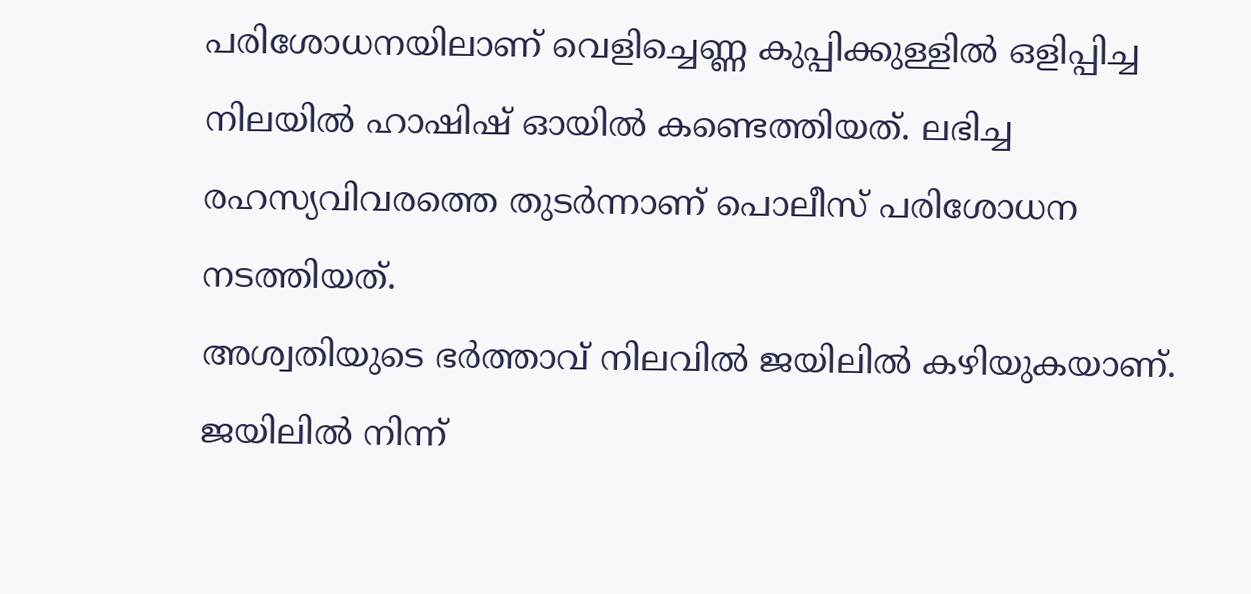പരിശോധനയിലാണ് വെളിച്ചെണ്ണ കുപ്പിക്കുള്ളിൽ ഒളിപ്പിച്ച നിലയിൽ ഹാഷിഷ് ഓയിൽ കണ്ടെത്തിയത്. ലഭിച്ച രഹസ്യവിവരത്തെ തുടർന്നാണ് പൊലീസ് പരിശോധന നടത്തിയത്.
അശ്വതിയുടെ ഭർത്താവ് നിലവിൽ ജയിലിൽ കഴിയുകയാണ്. ജയിലിൽ നിന്ന്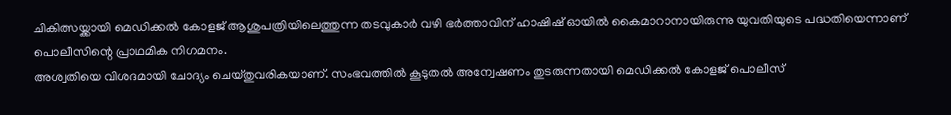ചികിത്സയ്ക്കായി മെഡിക്കൽ കോളജ് ആശുപത്രിയിലെത്തുന്ന തടവുകാർ വഴി ഭർത്താവിന് ഹാഷിഷ് ഓയിൽ കൈമാറാനായിരുന്നു യുവതിയുടെ പദ്ധതിയെന്നാണ് പൊലീസിന്റെ പ്രാഥമിക നിഗമനം.
അശ്വതിയെ വിശദമായി ചോദ്യം ചെയ്തുവരികയാണ്. സംഭവത്തിൽ കൂടുതൽ അന്വേഷണം തുടരുന്നതായി മെഡിക്കൽ കോളജ് പൊലീസ്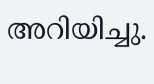അറിയിച്ചു.